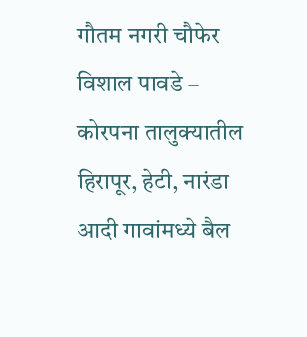गौतम नगरी चौफेर विशाल पावडे – कोरपना तालुक्यातील हिरापूर, हेटी, नारंडा आदी गावांमध्ये बैल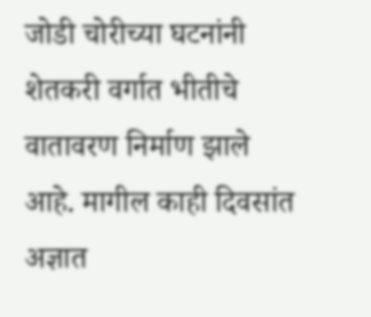जोडी चोरीच्या घटनांनी शेतकरी वर्गात भीतीचे वातावरण निर्माण झाले आहे. मागील काही दिवसांत अज्ञात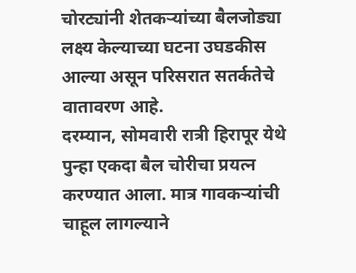चोरट्यांनी शेतकऱ्यांच्या बैलजोड्या लक्ष्य केल्याच्या घटना उघडकीस आल्या असून परिसरात सतर्कतेचे वातावरण आहे.
दरम्यान, सोमवारी रात्री हिरापूर येथे पुन्हा एकदा बैल चोरीचा प्रयत्न करण्यात आला. मात्र गावकऱ्यांची चाहूल लागल्याने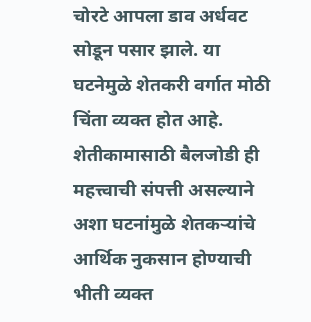चोरटे आपला डाव अर्धवट सोडून पसार झाले. या घटनेमुळे शेतकरी वर्गात मोठी चिंता व्यक्त होत आहे. शेतीकामासाठी बैलजोडी ही महत्त्वाची संपत्ती असल्याने अशा घटनांमुळे शेतकऱ्यांचे आर्थिक नुकसान होण्याची भीती व्यक्त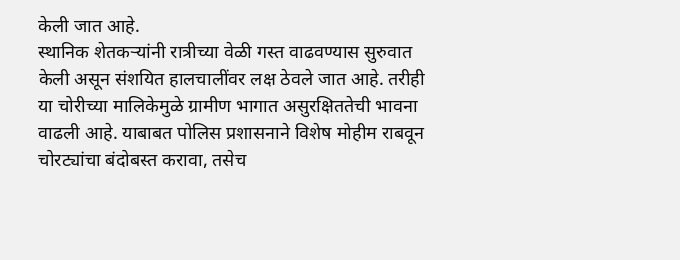केली जात आहे.
स्थानिक शेतकऱ्यांनी रात्रीच्या वेळी गस्त वाढवण्यास सुरुवात केली असून संशयित हालचालींवर लक्ष ठेवले जात आहे. तरीही या चोरीच्या मालिकेमुळे ग्रामीण भागात असुरक्षिततेची भावना वाढली आहे. याबाबत पोलिस प्रशासनाने विशेष मोहीम राबवून चोरट्यांचा बंदोबस्त करावा, तसेच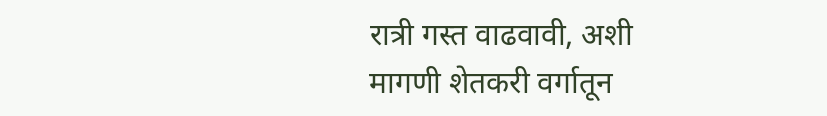रात्री गस्त वाढवावी, अशी मागणी शेतकरी वर्गातून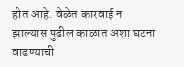होत आहे. वेळेत कारवाई न झाल्यास पुढील काळात अशा घटना वाढण्याची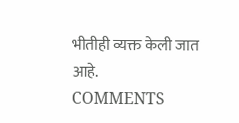भीतीही व्यक्त केली जात आहे.
COMMENTS